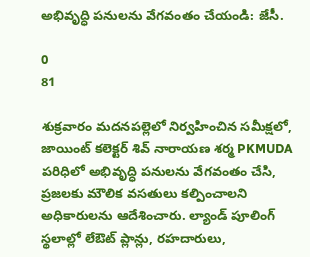అభివృద్ధి పనులను వేగవంతం చేయండి: జేసీ.

0
81

శుక్రవారం మదనపల్లెలో నిర్వహించిన సమీక్షలో, జాయింట్ కలెక్టర్ శివ్ నారాయణ శర్మ PKMUDA పరిధిలో అభివృద్ధి పనులను వేగవంతం చేసి, ప్రజలకు మౌలిక వసతులు కల్పించాలని అధికారులను ఆదేశించారు. ల్యాండ్ పూలింగ్ స్థలాల్లో లేఔట్ ప్లాన్లు, రహదారులు,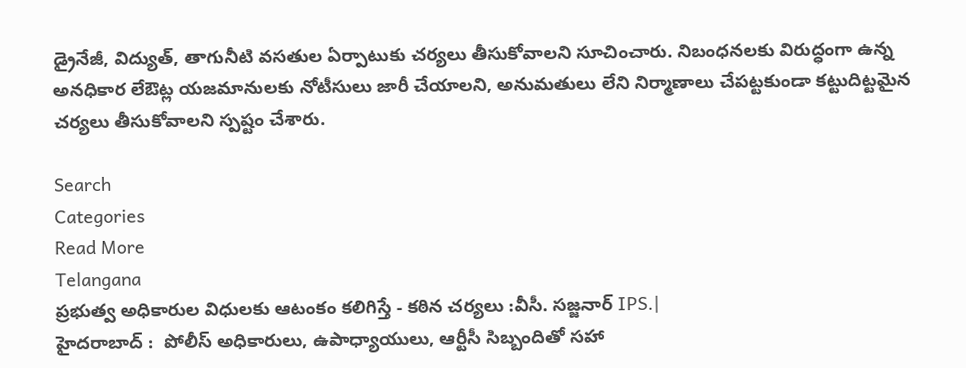డ్రైనేజీ, విద్యుత్, తాగునీటి వసతుల ఏర్పాటుకు చర్యలు తీసుకోవాలని సూచించారు. నిబంధనలకు విరుద్ధంగా ఉన్న అనధికార లేఔట్ల యజమానులకు నోటీసులు జారీ చేయాలని, అనుమతులు లేని నిర్మాణాలు చేపట్టకుండా కట్టుదిట్టమైన చర్యలు తీసుకోవాలని స్పష్టం చేశారు.

Search
Categories
Read More
Telangana
ప్రభుత్వ అధికారుల విధులకు ఆటంకం కలిగిస్తే - కఠిన చర్యలు :వీసీ. సజ్జనార్ IPS.|
హైదరాబాద్ :  పోలీస్ అధికారులు, ఉపాధ్యాయులు, ఆర్టీసీ సిబ్బందితో సహా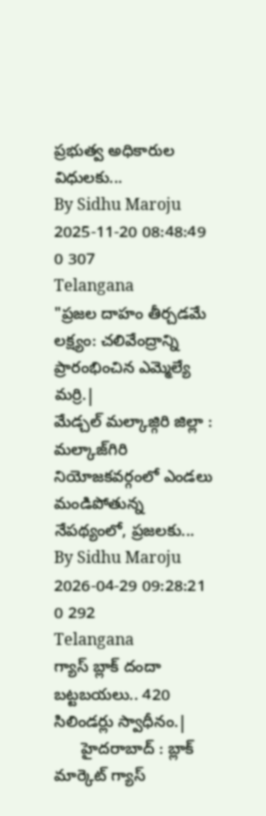ప్రభుత్వ అధికారుల విధులకు...
By Sidhu Maroju 2025-11-20 08:48:49 0 307
Telangana
"ప్రజల దాహం తీర్చడమే లక్ష్యం: చలివేంద్రాన్ని ప్రారంభించిన ఎమ్మెల్యే మర్రి.|
మేడ్చల్ మల్కాజ్గిరి జిల్లా : మల్కాజ్‌గిరి నియోజకవర్గంలో ఎండలు మండిపోతున్న నేపథ్యంలో, ప్రజలకు...
By Sidhu Maroju 2026-04-29 09:28:21 0 292
Telangana
గ్యాస్ బ్లాక్ దందా బట్టబయలు.. 420 సిలిండర్లు స్వాధీనం.|
      హైదరాబాద్‌ : బ్లాక్ మార్కెట్ గ్యాస్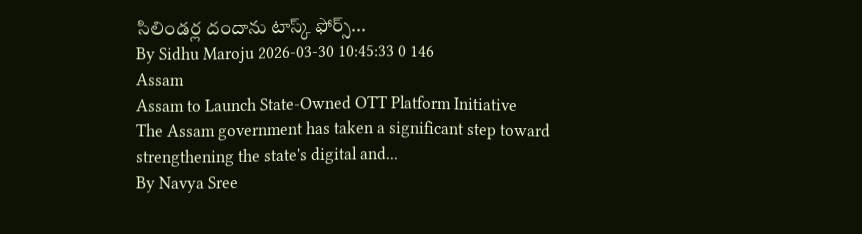సిలిండర్ల దందాను టాస్క్ ఫోర్స్...
By Sidhu Maroju 2026-03-30 10:45:33 0 146
Assam
Assam to Launch State-Owned OTT Platform Initiative
The Assam government has taken a significant step toward strengthening the state's digital and...
By Navya Sree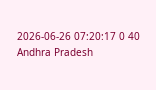2026-06-26 07:20:17 0 40
Andhra Pradesh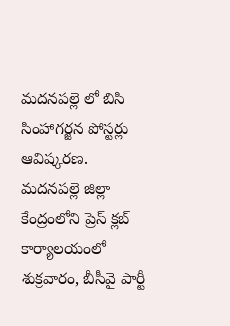మదనపల్లె లో బిసి సింహాగర్జన పోస్టర్లు ఆవిష్కరణ.
మదనపల్లె జిల్లా కేంద్రంలోని ప్రెస్ క్లబ్ కార్యాలయంలో శుక్రవారం, బీసీవై పార్టీ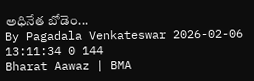అధినేత బోడెం...
By Pagadala Venkateswar 2026-02-06 13:11:34 0 144
Bharat Aawaz | BMA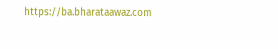https://ba.bharataawaz.com